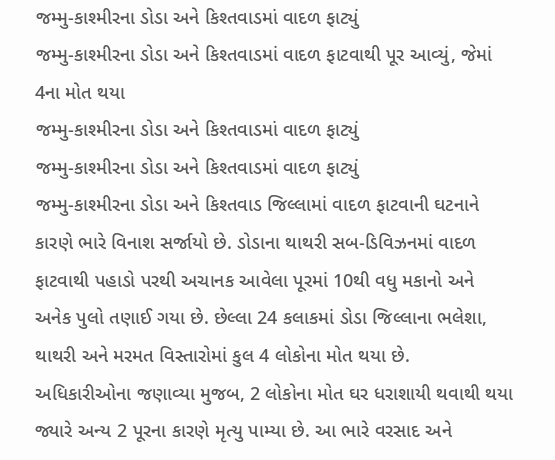જમ્મુ-કાશ્મીરના ડોડા અને કિશ્તવાડમાં વાદળ ફાટ્યું
જમ્મુ-કાશ્મીરના ડોડા અને કિશ્તવાડમાં વાદળ ફાટવાથી પૂર આવ્યું, જેમાં 4ના મોત થયા
જમ્મુ-કાશ્મીરના ડોડા અને કિશ્તવાડમાં વાદળ ફાટ્યું
જમ્મુ-કાશ્મીરના ડોડા અને કિશ્તવાડમાં વાદળ ફાટ્યું
જમ્મુ-કાશ્મીરના ડોડા અને કિશ્તવાડ જિલ્લામાં વાદળ ફાટવાની ઘટનાને કારણે ભારે વિનાશ સર્જાયો છે. ડોડાના થાથરી સબ-ડિવિઝનમાં વાદળ ફાટવાથી પહાડો પરથી અચાનક આવેલા પૂરમાં 10થી વધુ મકાનો અને અનેક પુલો તણાઈ ગયા છે. છેલ્લા 24 કલાકમાં ડોડા જિલ્લાના ભલેશા, થાથરી અને મરમત વિસ્તારોમાં કુલ 4 લોકોના મોત થયા છે.
અધિકારીઓના જણાવ્યા મુજબ, 2 લોકોના મોત ઘર ધરાશાયી થવાથી થયા જ્યારે અન્ય 2 પૂરના કારણે મૃત્યુ પામ્યા છે. આ ભારે વરસાદ અને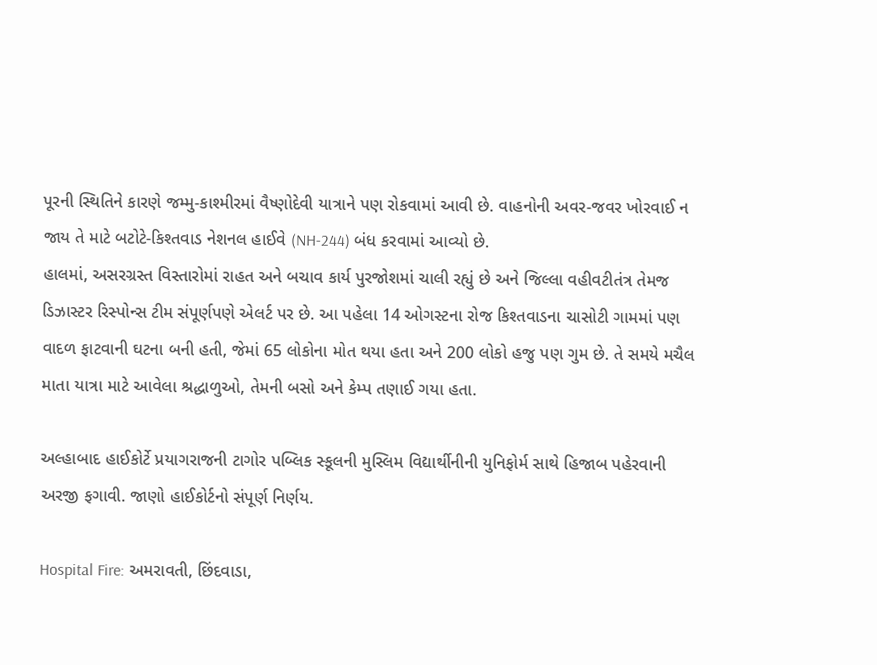પૂરની સ્થિતિને કારણે જમ્મુ-કાશ્મીરમાં વૈષ્ણોદેવી યાત્રાને પણ રોકવામાં આવી છે. વાહનોની અવર-જવર ખોરવાઈ ન જાય તે માટે બટોટે-કિશ્તવાડ નેશનલ હાઈવે (NH-244) બંધ કરવામાં આવ્યો છે.
હાલમાં, અસરગ્રસ્ત વિસ્તારોમાં રાહત અને બચાવ કાર્ય પુરજોશમાં ચાલી રહ્યું છે અને જિલ્લા વહીવટીતંત્ર તેમજ ડિઝાસ્ટર રિસ્પોન્સ ટીમ સંપૂર્ણપણે એલર્ટ પર છે. આ પહેલા 14 ઓગસ્ટના રોજ કિશ્તવાડના ચાસોટી ગામમાં પણ વાદળ ફાટવાની ઘટના બની હતી, જેમાં 65 લોકોના મોત થયા હતા અને 200 લોકો હજુ પણ ગુમ છે. તે સમયે મચૈલ માતા યાત્રા માટે આવેલા શ્રદ્ધાળુઓ, તેમની બસો અને કેમ્પ તણાઈ ગયા હતા.

અલ્હાબાદ હાઈકોર્ટે પ્રયાગરાજની ટાગોર પબ્લિક સ્કૂલની મુસ્લિમ વિદ્યાર્થીનીની યુનિફોર્મ સાથે હિજાબ પહેરવાની અરજી ફગાવી. જાણો હાઈકોર્ટનો સંપૂર્ણ નિર્ણય.

Hospital Fire: અમરાવતી, છિંદવાડા,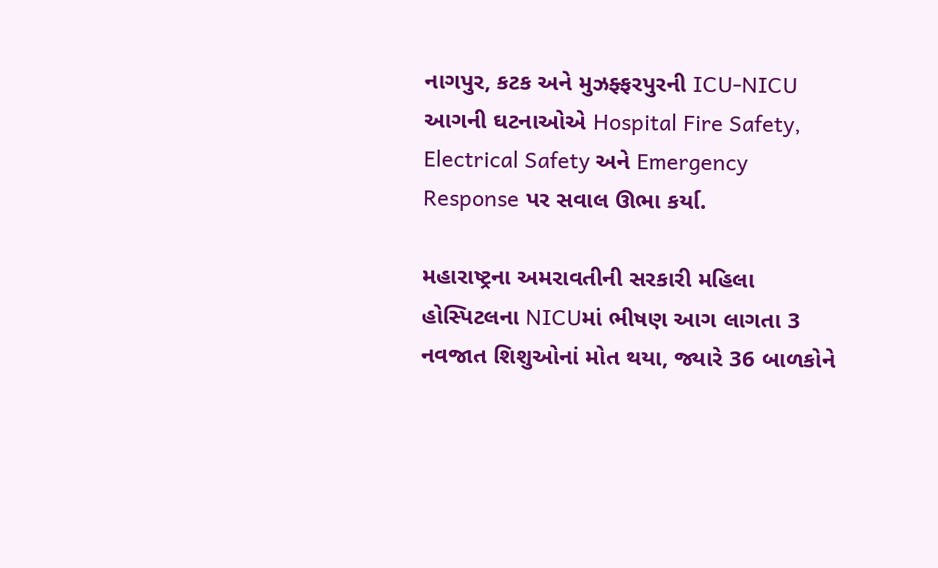નાગપુર, કટક અને મુઝફ્ફરપુરની ICU-NICU આગની ઘટનાઓએ Hospital Fire Safety, Electrical Safety અને Emergency Response પર સવાલ ઊભા કર્યા.

મહારાષ્ટ્રના અમરાવતીની સરકારી મહિલા હોસ્પિટલના NICUમાં ભીષણ આગ લાગતા 3 નવજાત શિશુઓનાં મોત થયા, જ્યારે 36 બાળકોને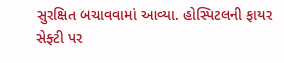સુરક્ષિત બચાવવામાં આવ્યા. હોસ્પિટલની ફાયર સેફ્ટી પર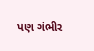પણ ગંભીર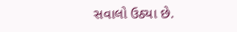સવાલો ઉઠ્યા છે.